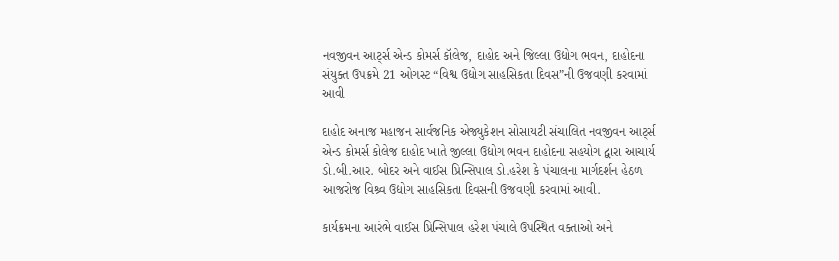નવજીવન આર્ટ્સ એન્ડ કોમર્સ કૉલેજ, દાહોદ અને જિલ્લા ઉદ્યોગ ભવન, દાહોદના સંયુક્ત ઉપક્રમે 21 ઓગસ્ટ “વિશ્વ ઉદ્યોગ સાહસિકતા દિવસ”ની ઉજવણી કરવામાં આવી

દાહોદ અનાજ મહાજન સાર્વજનિક એજ્યુકેશન સોસાયટી સંચાલિત નવજીવન આર્ટ્સ એન્ડ કોમર્સ કોલેજ દાહોદ ખાતે જીલ્લા ઉદ્યોગ ભવન દાહોદના સહયોગ દ્વારા આચાર્ય ડો.બી.આર. બોદર અને વાઈસ પ્રિન્સિપાલ ડો.હરેશ કે પંચાલના માર્ગદર્શન હેઠળ આજરોજ વિશ્ર્વ ઉદ્યોગ સાહસિકતા દિવસની ઉજવણી કરવામાં આવી.

કાર્યક્રમના આરંભે વાઈસ પ્રિન્સિપાલ હરેશ પંચાલે ઉપસ્થિત વક્તાઓ અને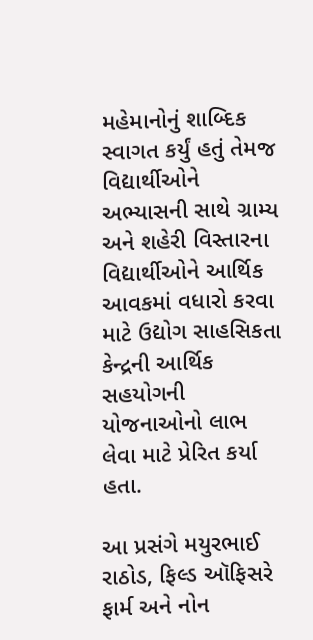મહેમાનોનું શાબ્દિક સ્વાગત કર્યું હતું તેમજ વિદ્યાર્થીઓને અભ્યાસની સાથે ગ્રામ્ય અને શહેરી વિસ્તારના વિદ્યાર્થીઓને આર્થિક આવકમાં વધારો કરવા માટે ઉદ્યોગ સાહસિકતા કેન્દ્રની આર્થિક સહયોગની યોજનાઓનો લાભ લેવા માટે પ્રેરિત કર્યા હતા.

આ પ્રસંગે મયુરભાઈ રાઠોડ, ફિલ્ડ ઑફિસરે ફાર્મ અને નોન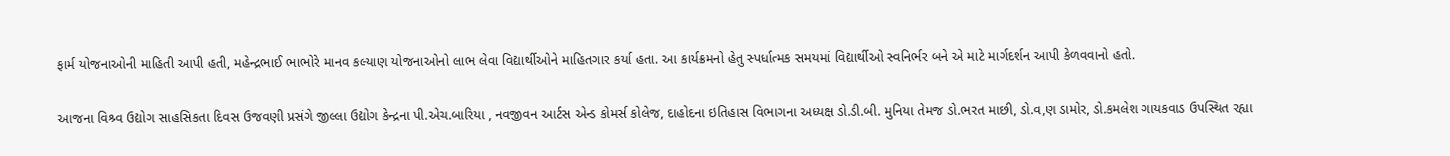ફાર્મ યોજનાઓની માહિતી આપી હતી, મહેન્દ્રભાઈ ભાભોરે માનવ કલ્યાણ યોજનાઓનો લાભ લેવા વિદ્યાર્થીઓને માહિતગાર કર્યા હતા. આ કાર્યક્રમનો હેતુ સ્પર્ધાત્મક સમયમાં વિદ્યાર્થીઓ સ્વનિર્ભર બને એ માટે માર્ગદર્શન આપી કેળવવાનો હતો.

આજના વિશ્ર્વ ઉદ્યોગ સાહસિકતા દિવસ ઉજવણી પ્રસંગે જીલ્લા ઉદ્યોગ કેન્દ્રના પી.એચ.બારિયા , નવજીવન આર્ટસ એન્ડ કોમર્સ કોલેજ, દાહોદના ઇતિહાસ વિભાગના અધ્યક્ષ ડો.ડી.બી. મુનિયા તેમજ ડો.ભરત માછી, ડો.વ‚ણ ડામોર, ડો.કમલેશ ગાયકવાડ ઉપસ્થિત રહ્યા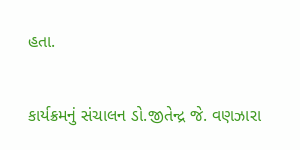હતા.

કાર્યક્રમનું સંચાલન ડો.જીતેન્દ્ર જે. વણઝારા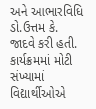અને આભારવિધિ ડો.ઉત્તમ કે. જાદવે કરી હતી. કાર્યક્રમમાં મોટી સંખ્યામાં વિદ્યાર્થીઓએ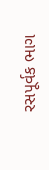રસપૂર્વક ભાગ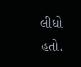લીધો હતો.